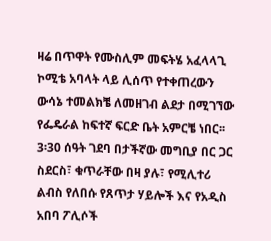ዛሬ በጥዋት የሙስሊም መፍትሄ አፈላላጊ ኮሚቴ አባላት ላይ ሊሰጥ የተቀጠረውን ውሳኔ ተመልክቼ ለመዘገብ ልደታ በሚገኘው የፌዴራል ከፍተኛ ፍርድ ቤት አምርቼ ነበር፡፡ 3፡30 ሰዓት ገደባ በታችኛው መግቢያ በር ጋር ስደርስ፣ ቁጥራቸው በዛ ያሉ፣ የሚሊተሪ ልብስ የለበሱ የጸጥታ ሃይሎች እና የአዲስ አበባ ፖሊሶች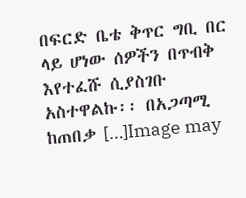በፍርድ ቤቴ ቅጥር ግቢ በር ላይ ሆነው ሰዎችን በጥብቅ እየተፈሹ ሲያስገቡ አስተዋልኩ፡፡ በአጋጣሚ ከጠበቃ […]Image may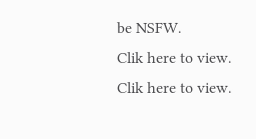be NSFW.
Clik here to view.
Clik here to view.